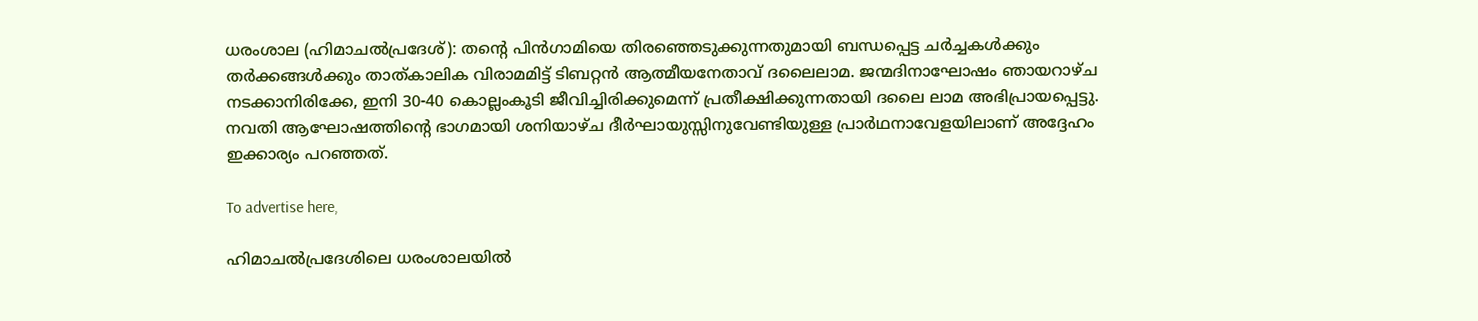ധരംശാല (ഹിമാചൽപ്രദേശ്): തന്റെ പിൻഗാമിയെ തിരഞ്ഞെടുക്കുന്നതുമായി ബന്ധപ്പെട്ട ചർച്ചകൾക്കും തർക്കങ്ങൾക്കും താത്‌കാലിക വിരാമമിട്ട് ടിബറ്റൻ ആത്മീയനേതാവ് ദലൈലാമ. ജന്മദിനാഘോഷം ഞായറാഴ്ച നടക്കാനിരിക്കേ, ഇനി 30-40 കൊല്ലംകൂടി ജീവിച്ചിരിക്കുമെന്ന് പ്രതീക്ഷിക്കുന്നതായി ദലൈ ലാമ അഭിപ്രായപ്പെട്ടു. നവതി ആഘോഷത്തിന്റെ ഭാഗമായി ശനിയാഴ്ച ദീർഘായുസ്സിനുവേണ്ടിയുള്ള പ്രാർഥനാവേളയിലാണ് അദ്ദേഹം ഇക്കാര്യം പറഞ്ഞത്.

To advertise here,

ഹിമാചൽപ്രദേശിലെ ധരംശാലയിൽ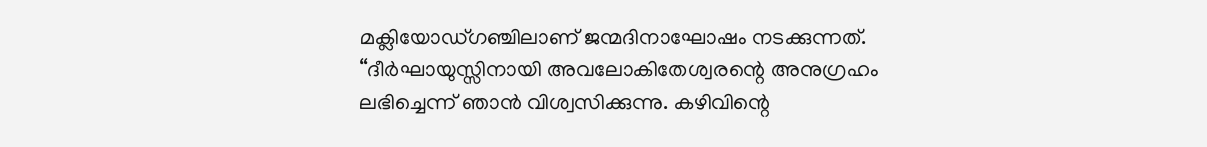മക്ലിയോഡ്ഗ‍ഞ്ചിലാണ് ജന്മദിനാഘോഷം നടക്കുന്നത്. “ദീർഘായുസ്സിനായി അവലോകിതേശ്വരന്റെ അനുഗ്രഹം ലഭിച്ചെന്ന് ഞാൻ വിശ്വസിക്കുന്നു. കഴിവിന്റെ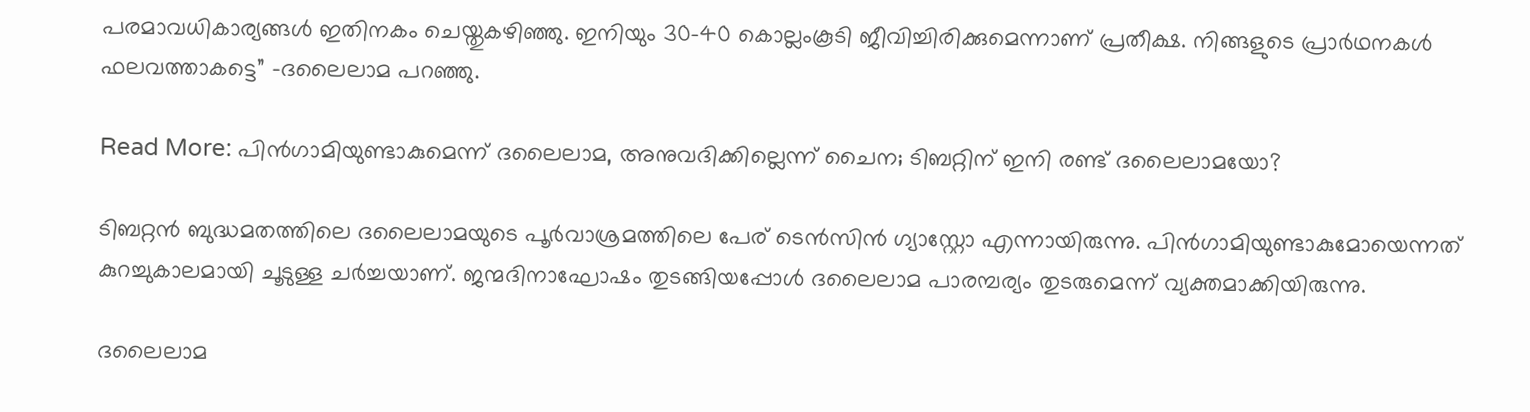പരമാവധികാര്യങ്ങൾ ഇതിനകം ചെയ്തുകഴിഞ്ഞു. ഇനിയും 30-40 കൊല്ലംകൂടി ജീവിച്ചിരിക്കുമെന്നാണ് പ്രതീക്ഷ. നിങ്ങളുടെ പ്രാർഥനകൾ ഫലവത്താകട്ടെ” -ദലൈലാമ പറഞ്ഞു.

Read More: പിന്‍ഗാമിയുണ്ടാകുമെന്ന് ദലൈലാമ, അനുവദിക്കില്ലെന്ന് ചൈന; ടിബറ്റിന് ഇനി രണ്ട് ദലൈലാമയോ?

ടിബറ്റൻ ബുദ്ധമതത്തിലെ ദലൈലാമയുടെ പൂർവാശ്രമത്തിലെ പേര്‌ ടെൻസിൻ ഗ്യാസ്റ്റോ എന്നായിരുന്നു. പിൻഗാമിയുണ്ടാകുമോയെന്നത് കുറച്ചുകാലമായി ചൂടുള്ള ചർച്ചയാണ്. ജന്മദിനാഘോഷം തുടങ്ങിയപ്പോൾ ദലൈലാമ പാരമ്പര്യം തുടരുമെന്ന് വ്യക്തമാക്കിയിരുന്നു.

ദലൈലാമ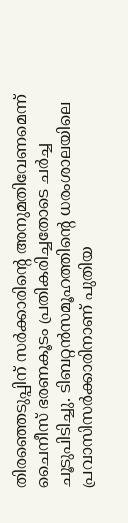തിരഞ്ഞെടുപ്പിന് സർക്കാരിന്റെ അനുമതിവേണമെന്ന് ചൈനീസ് ഭരണകൂടം പ്രതികരിച്ചതോടെ ചർച്ച ചൂടുപിടിച്ചു. ടിബറ്റൻസമൂഹത്തിന്റെ ധരംശാലയിലെ പ്രവാസിസർക്കാരിനാണ് പുതിയ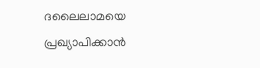ദലൈലാമയെ പ്രഖ്യാപിക്കാൻ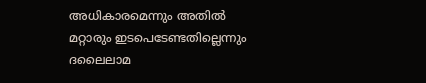അധികാരമെന്നും അതിൽ മറ്റാരും ഇടപെടേണ്ടതില്ലെന്നും ദലൈലാമ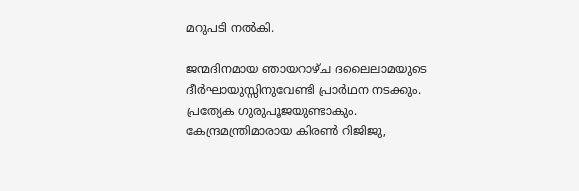മറുപടി നൽകി.

ജന്മദിനമായ ‍ഞായറാഴ്ച ദലൈലാമയുടെ ദീർഘായുസ്സിനുവേണ്ടി പ്രാർഥന നടക്കും. പ്രത്യേക ഗുരുപൂജയുണ്ടാകും. കേന്ദ്രമന്ത്രിമാരായ കിരൺ റിജിജു,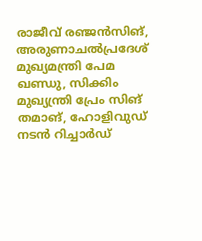രാജീവ് രഞ്ജൻസിങ്, അരുണാചൽപ്രദേശ് മുഖ്യമന്ത്രി പേമ ഖണ്ഡു, സിക്കിം മുഖ്യന്ത്രി പ്രേം സിങ് തമാങ്, ഹോളിവുഡ് നടൻ റിച്ചാർഡ്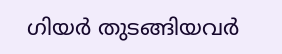ഗിയർ തുടങ്ങിയവർ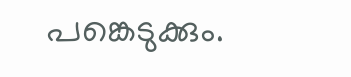പങ്കെടുക്കും.